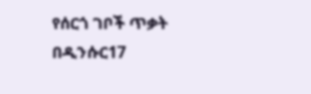የሰርጎ ገቦች ጥቃት በዲንሱር17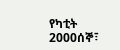የካቲት 2000ሰኞ፣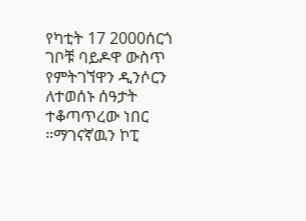የካቲት 17 2000ሰርጎ ገቦቹ ባይዶዋ ውስጥ የምትገኘዋን ዲንሶርን ለተወሰኑ ሰዓታት ተቆጣጥረው ነበር ።ማገናኛዉን ኮፒ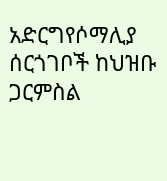አድርግየሶማሊያ ሰርጎገቦች ከህዝቡ ጋርምስል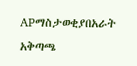APማስታወቂያበአራት አቅጣጫ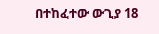በተከፈተው ውጊያ 18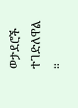ወታደሮች ተገድለዋል ።